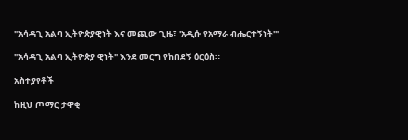"አሳዳጊ አልባ ኢትዮጵያዊነት እና መጪው ጊዜ፣ 'አዲሱ የአማራ ብሔርተኝነት'"

"አሳዳጊ አልባ ኢትዮጵያ ዊነት" እንደ መርግ የከበደኝ ዕርዕስ።

አስተያየቶች

ከዚህ ጦማር ታዋቂ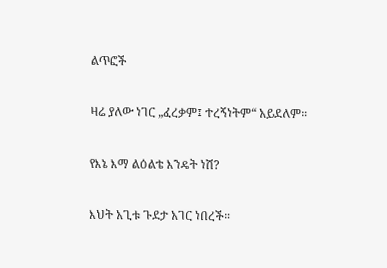ልጥፎች

ዛሬ ያለው ነገር „ፈረቃም፤ ተረኝነትም“ አይደለም።

የእኔ እማ ልዕልቴ እንዴት ነሽ?

እህት አጊቱ ጉደታ አገር ነበረች።